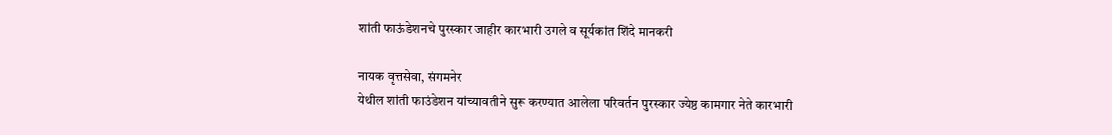शांती फाऊंडेशनचे पुरस्कार जाहीर कारभारी उगले व सूर्यकांत शिंदे मानकरी

नायक वृत्तसेवा, संगमनेर
येथील शांती फाउंडेशन यांच्यावतीने सुरू करण्यात आलेला परिवर्तन पुरस्कार ज्येष्ठ कामगार नेते कारभारी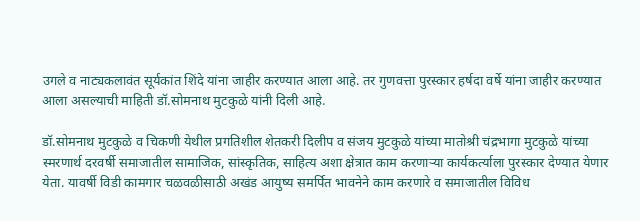उगले व नाट्यकलावंत सूर्यकांत शिंदे यांना जाहीर करण्यात आला आहे. तर गुणवत्ता पुरस्कार हर्षदा वर्षे यांना जाहीर करण्यात आला असल्याची माहिती डॉ.सोमनाथ मुटकुळे यांनी दिली आहे.

डॉ.सोमनाथ मुटकुळे व चिकणी येथील प्रगतिशील शेतकरी दिलीप व संजय मुटकुळे यांच्या मातोश्री चंद्रभागा मुटकुळे यांच्या स्मरणार्थ दरवर्षी समाजातील सामाजिक, सांस्कृतिक, साहित्य अशा क्षेत्रात काम करणार्‍या कार्यकर्त्याला पुरस्कार देण्यात येणार येता. यावर्षी विडी कामगार चळवळीसाठी अखंड आयुष्य समर्पित भावनेने काम करणारे व समाजातील विविध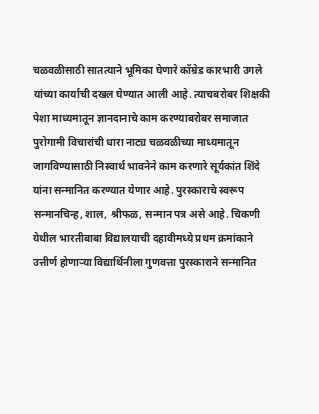चळवळीसाठी सातत्याने भूमिका घेणारे कॉम्रेड कारभारी उगले यांच्या कार्याची दखल घेण्यात आली आहे. त्याचबरोबर शिक्षकी पेशा माध्यमातून ज्ञानदानाचे काम करण्याबरोबर समाजात पुरोगामी विचारांची धारा नाट्य चळवळीच्या माध्यमातून जागविण्यासाठी निस्वार्थ भावनेने काम करणारे सूर्यकांत शिंदे यांना सन्मानित करण्यात येणार आहे. पुरस्काराचे स्वरूप सन्मानचिन्ह, शाल, श्रीफळ, सन्मान पत्र असे आहे. चिकणी येथील भारतीबाबा विद्यालयाची दहावीमध्ये प्रथम क्रमांकाने उत्तीर्ण होणार्‍या विद्यार्थिनीला गुणवत्ता पुरस्काराने सन्मानित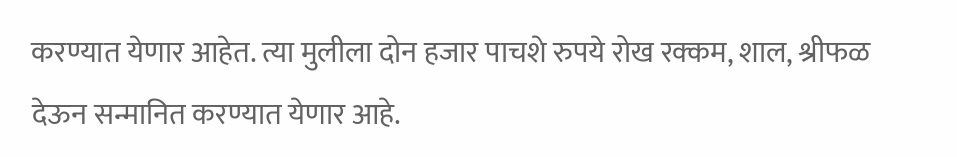करण्यात येणार आहेत. त्या मुलीला दोन हजार पाचशे रुपये रोख रक्कम, शाल, श्रीफळ देऊन सन्मानित करण्यात येणार आहे.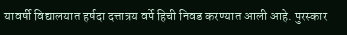यावर्षी विद्यालयात हर्षदा दत्तात्रय वर्पे हिची निवड करण्यात आली आहे. पुरस्कार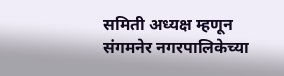समिती अध्यक्ष म्हणून संगमनेर नगरपालिकेच्या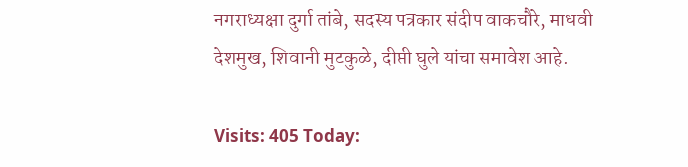नगराध्यक्षा दुर्गा तांबे, सदस्य पत्रकार संदीप वाकचौरे, माधवी देशमुख, शिवानी मुटकुळे, दीप्ती घुले यांचा समावेश आहे.

Visits: 405 Today: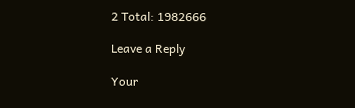2 Total: 1982666

Leave a Reply

Your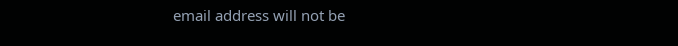email address will not be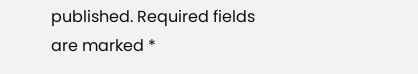published. Required fields are marked *